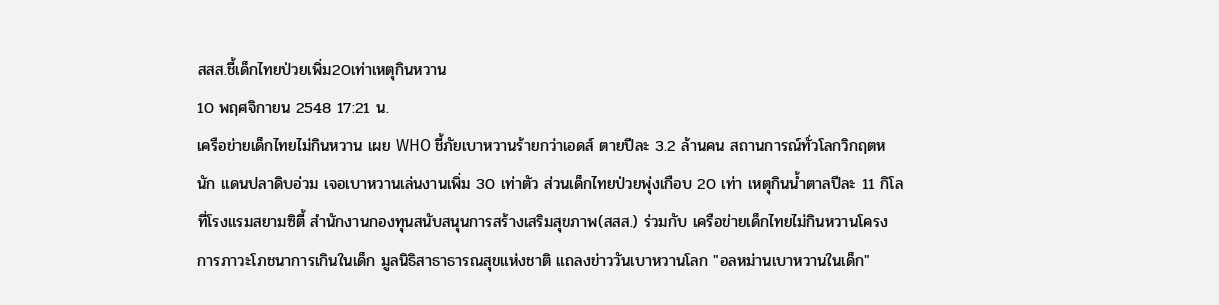สสส.ชี้เด็กไทยป่วยเพิ่ม20เท่าเหตุกินหวาน
10 พฤศจิกายน 2548 17:21 น.
เครือข่ายเด็กไทยไม่กินหวาน เผย WHO ชี้ภัยเบาหวานร้ายกว่าเอดส์ ตายปีละ 3.2 ล้านคน สถานการณ์ทั่วโลกวิกฤตหนัก แดนปลาดิบอ่วม เจอเบาหวานเล่นงานเพิ่ม 30 เท่าตัว ส่วนเด็กไทยป่วยพุ่งเกือบ 20 เท่า เหตุกินน้ำตาลปีละ 11 กิโล
ที่โรงแรมสยามซิตี้ สำนักงานกองทุนสนับสนุนการสร้างเสริมสุขภาพ(สสส.) ร่วมกับ เครือข่ายเด็กไทยไม่กินหวานโครงการภาวะโภชนาการเกินในเด็ก มูลนิธิสาธาธารณสุขแห่งชาติ แถลงข่าววันเบาหวานโลก "อลหม่านเบาหวานในเด็ก"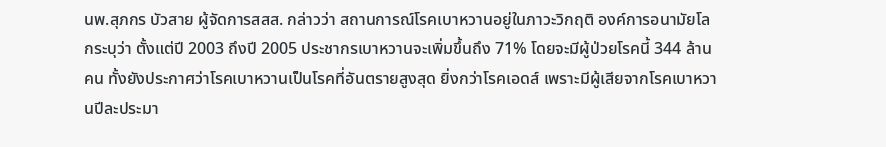นพ.สุภกร บัวสาย ผู้จัดการสสส. กล่าวว่า สถานการณ์โรคเบาหวานอยู่ในภาวะวิกฤติ องค์การอนามัยโลกระบุว่า ตั้งแต่ปี 2003 ถึงปี 2005 ประชากรเบาหวานจะเพิ่มขึ้นถึง 71% โดยจะมีผู้ป่วยโรคนี้ 344 ล้านคน ทั้งยังประกาศว่าโรคเบาหวานเป็นโรคที่อันตรายสูงสุด ยิ่งกว่าโรคเอดส์ เพราะมีผู้เสียจากโรคเบาหวานปีละประมา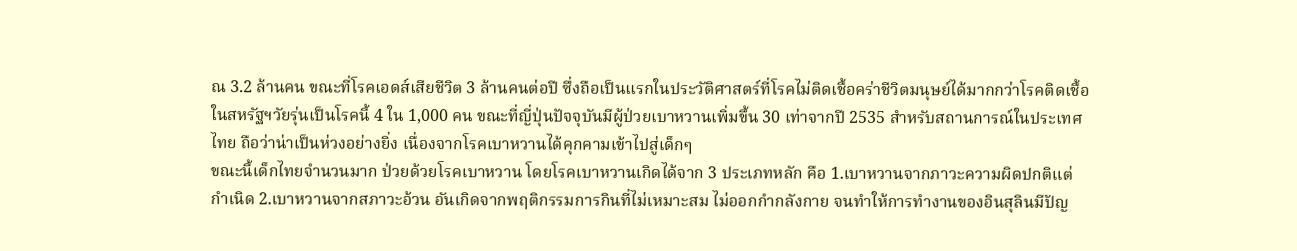ณ 3.2 ล้านคน ขณะที่โรคเอดส์เสียชีวิต 3 ล้านคนต่อปี ซึ่งถือเป็นแรกในประวัติศาสตร์ที่โรคไม่ติดเชื้อคร่าชีวิตมนุษย์ได้มากกว่าโรคติดเชื้อ ในสหรัฐฯวัยรุ่นเป็นโรคนี้ 4 ใน 1,000 คน ขณะที่ญี่ปุ่นปัจจุบันมีผู้ป่วยเบาหวานเพิ่มขึ้น 30 เท่าจากปี 2535 สำหรับสถานการณ์ในประเทศไทย ถือว่าน่าเป็นห่วงอย่างยิ่ง เนื่องจากโรคเบาหวานได้คุกคามเข้าไปสู่เด็กๆ
ขณะนี้เด็กไทยจำนวนมาก ป่วยด้วยโรคเบาหวาน โดยโรคเบาหวานเกิดได้จาก 3 ประเภทหลัก คือ 1.เบาหวานจากภาวะความผิดปกติแต่กำเนิด 2.เบาหวานจากสภาวะอ้วน อันเกิดจากพฤติกรรมการกินที่ไม่เหมาะสม ไม่ออกกำกลังกาย จนทำให้การทำงานของอินสุลินมีปัญ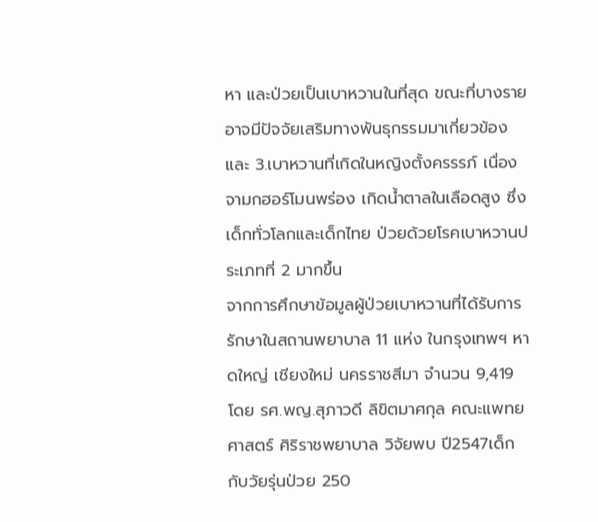หา และป่วยเป็นเบาหวานในที่สุด ขณะที่บางรายอาจมีปัจจัยเสริมทางพันธุกรรมมาเกี่ยวข้อง และ 3.เบาหวานที่เกิดในหญิงตั้งครรรภ์ เนื่องจามกฮอร์โมนพร่อง เกิดน้ำตาลในเลือดสูง ซึ่งเด็กทั่วโลกและเด็กไทย ป่วยด้วยโรคเบาหวานประเภทที่ 2 มากขึ้น
จากการศึกษาข้อมูลผู้ป่วยเบาหวานที่ได้รับการรักษาในสถานพยาบาล 11 แห่ง ในกรุงเทพฯ หาดใหญ่ เชียงใหม่ นครราชสีมา จำนวน 9,419 โดย รศ.พญ.สุภาวดี ลิขิตมาศกุล คณะแพทยศาสตร์ ศิริราชพยาบาล วิจัยพบ ปี2547เด็กกับวัยรุ่นป่วย 250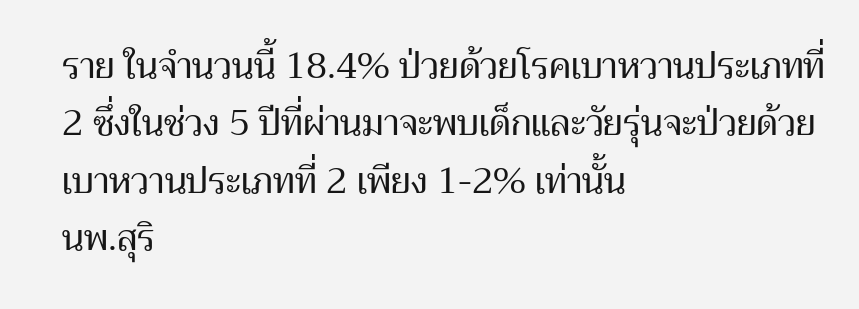ราย ในจำนวนนี้ 18.4% ป่วยด้วยโรคเบาหวานประเภทที่ 2 ซึ่งในช่วง 5 ปีที่ผ่านมาจะพบเด็กและวัยรุ่นจะป่วยด้วยเบาหวานประเภทที่ 2 เพียง 1-2% เท่านั้น
นพ.สุริ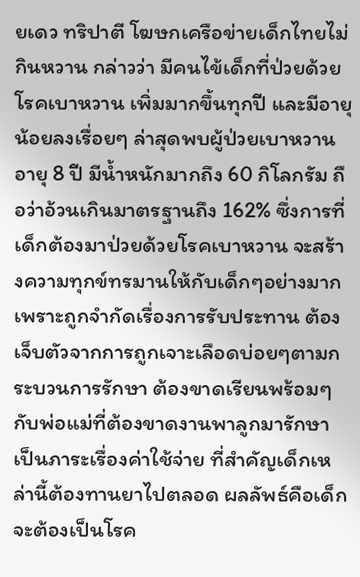ยเดว ทริปาตี โฆษกเครือข่ายเด็กไทยไม่กินหวาน กล่าวว่า มีคนไข้เด็กที่ป่วยด้วยโรคเบาหวาน เพิ่มมากขึ้นทุกปี และมีอายุน้อยลงเรื่อยๆ ล่าสุดพบผู้ป่วยเบาหวานอายุ 8 ปี มีน้ำหนักมากถึง 60 กิโลกรัม ถือว่าอ้วนเกินมาตรฐานถึง 162% ซึ่งการที่เด็กต้องมาป่วยด้วยโรคเบาหวาน จะสร้างความทุกข์ทรมานให้กับเด็กๆอย่างมาก เพราะถูกจำกัดเรื่องการรับประทาน ต้องเจ็บตัวจากการถูกเจาะเลือดบ่อยๆตามกระบวนการรักษา ต้องขาดเรียนพร้อมๆกับพ่อแม่ที่ต้องขาดงานพาลูกมารักษา เป็นภาระเรื่องค่าใช้จ่าย ที่สำคัญเด็กเหล่านี้ต้องทานยาไปตลอด ผลลัพธ์คือเด็กจะต้องเป็นโรค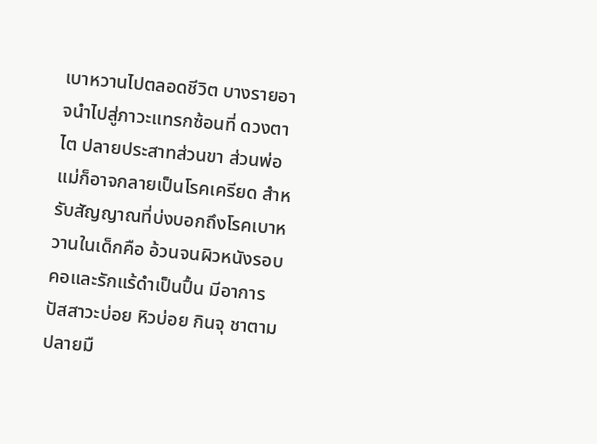เบาหวานไปตลอดชีวิต บางรายอาจนำไปสู่ภาวะแทรกซ้อนที่ ดวงตา ไต ปลายประสาทส่วนขา ส่วนพ่อแม่ก็อาจกลายเป็นโรคเครียด สำหรับสัญญาณที่บ่งบอกถึงโรคเบาหวานในเด็กคือ อ้วนจนผิวหนังรอบคอและรักแร้ดำเป็นปื้น มีอาการปัสสาวะบ่อย หิวบ่อย กินจุ ชาตามปลายมื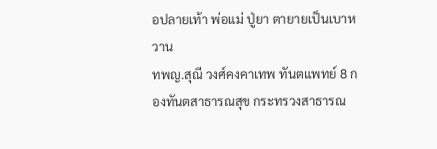อปลายเท้า พ่อแม่ ปู่ยา ตายายเป็นเบาหวาน
ทพญ.สุณี วงศ์คงคาเทพ ทันตแพทย์ 8 กองทันตสาธารณสุข กระทรวงสาธารณ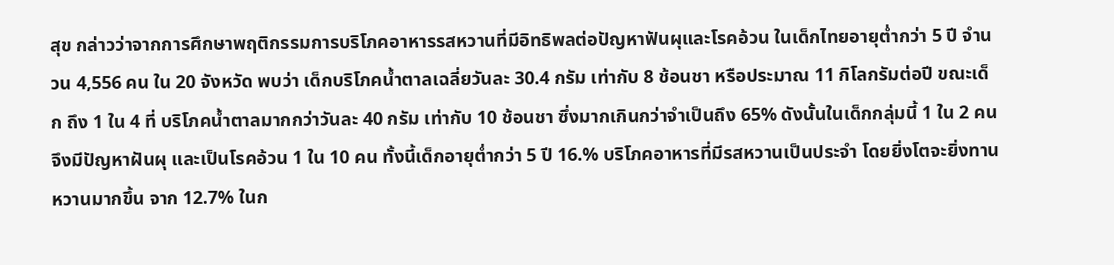สุข กล่าวว่าจากการศึกษาพฤติกรรมการบริโภคอาหารรสหวานที่มีอิทธิพลต่อปัญหาฟันผุและโรคอ้วน ในเด็กไทยอายุต่ำกว่า 5 ปี จำนวน 4,556 คน ใน 20 จังหวัด พบว่า เด็กบริโภคน้ำตาลเฉลี่ยวันละ 30.4 กรัม เท่ากับ 8 ช้อนชา หรือประมาณ 11 กิโลกรัมต่อปี ขณะเด็ก ถึง 1 ใน 4 ที่ บริโภคน้ำตาลมากกว่าวันละ 40 กรัม เท่ากับ 10 ช้อนชา ซึ่งมากเกินกว่าจำเป็นถึง 65% ดังนั้นในเด็กกลุ่มนี้ 1 ใน 2 คน จึงมีปัญหาฝันผุ และเป็นโรคอ้วน 1 ใน 10 คน ทั้งนี้เด็กอายุต่ำกว่า 5 ปี 16.% บริโภคอาหารที่มีรสหวานเป็นประจำ โดยยิ่งโตจะยิ่งทานหวานมากขึ้น จาก 12.7% ในก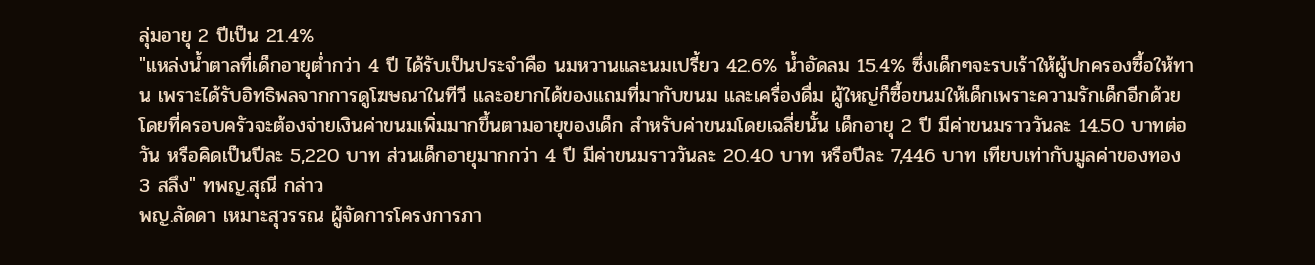ลุ่มอายุ 2 ปีเป็น 21.4%
"แหล่งน้ำตาลที่เด็กอายุต่ำกว่า 4 ปี ได้รับเป็นประจำคือ นมหวานและนมเปรี้ยว 42.6% น้ำอัดลม 15.4% ซึ่งเด็กๆจะรบเร้าให้ผู้ปกครองซื้อให้ทาน เพราะได้รับอิทธิพลจากการดูโฆษณาในทีวี และอยากได้ของแถมที่มากับขนม และเครื่องดื่ม ผู้ใหญ่ก็ซื้อขนมให้เด็กเพราะความรักเด็กอีกด้วย โดยที่ครอบครัวจะต้องจ่ายเงินค่าขนมเพิ่มมากขึ้นตามอายุของเด็ก สำหรับค่าขนมโดยเฉลี่ยนั้น เด็กอายุ 2 ปี มีค่าขนมราววันละ 14.50 บาทต่อวัน หรือคิดเป็นปีละ 5,220 บาท ส่วนเด็กอายุมากกว่า 4 ปี มีค่าขนมราววันละ 20.40 บาท หรือปีละ 7,446 บาท เทียบเท่ากับมูลค่าของทอง 3 สลึง" ทพญ.สุณี กล่าว
พญ.ลัดดา เหมาะสุวรรณ ผู้จัดการโครงการภา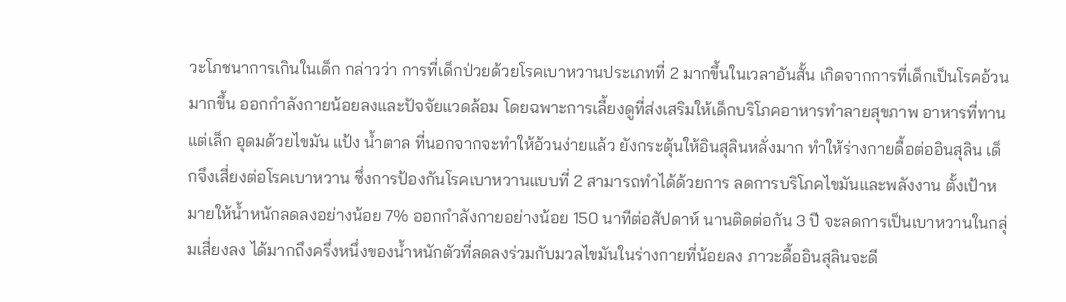วะโภชนาการเกินในเด็ก กล่าวว่า การที่เด็กป่วยด้วยโรคเบาหวานประเภทที่ 2 มากขึ้นในเวลาอันสั้น เกิดจากการที่เด็กเป็นโรคอ้วนมากขึ้น ออกกำลังกายน้อยลงและปัจจัยแวดล้อม โดยฉพาะการเลี้ยงดูที่ส่งเสริมให้เด็กบริโภคอาหารทำลายสุขภาพ อาหารที่ทานแต่เล็ก อุดมด้วยไขมัน แป้ง น้ำตาล ที่นอกจากจะทำให้อ้วนง่ายแล้ว ยังกระตุ้นให้อินสุลินหลั่งมาก ทำให้ร่างกายดื้อต่ออินสุลิน เด็กจึงเสี่ยงต่อโรคเบาหวาน ซึ่งการป้องกันโรคเบาหวานแบบที่ 2 สามารถทำได้ด้วยการ ลดการบริโภคไขมันและพลังงาน ตั้งเป้าหมายให้น้ำหนักลดลงอย่างน้อย 7% ออกกำลังกายอย่างน้อย 150 นาทีต่อสัปดาห์ นานติดต่อกัน 3 ปี จะลดการเป็นเบาหวานในกลุ่มเสี่ยงลง ได้มากถึงครึ่งหนึ่งของน้ำหนักตัวที่ลดลงร่วมกับมวลไขมันในร่างกายที่น้อยลง ภาวะดื้ออินสุลินจะดี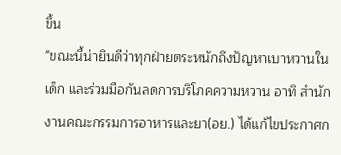ขึ้น
"ขณะนี้น่ายินดีว่าทุกฝ่ายตระหนักถึงปัญหาเบาหวานในเด็ก และร่วมมือกันลดการบริโภคความหวาน อาทิ สำนักงานคณะกรรมการอาหารและยา(อย.) ได้แก้ไขประกาศก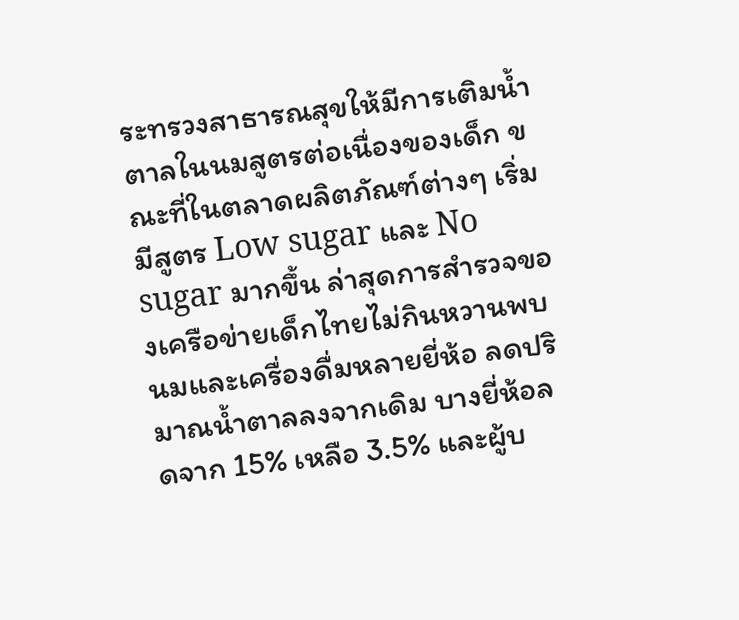ระทรวงสาธารณสุขให้มีการเติมน้ำตาลในนมสูตรต่อเนื่องของเด็ก ขณะที่ในตลาดผลิตภัณฑ์ต่างๆ เริ่มมีสูตร Low sugar และ No sugar มากขึ้น ล่าสุดการสำรวจของเครือข่ายเด็กไทยไม่กินหวานพบนมและเครื่องดื่มหลายยี่ห้อ ลดปริมาณน้ำตาลลงจากเดิม บางยี่ห้อลดจาก 15% เหลือ 3.5% และผู้บ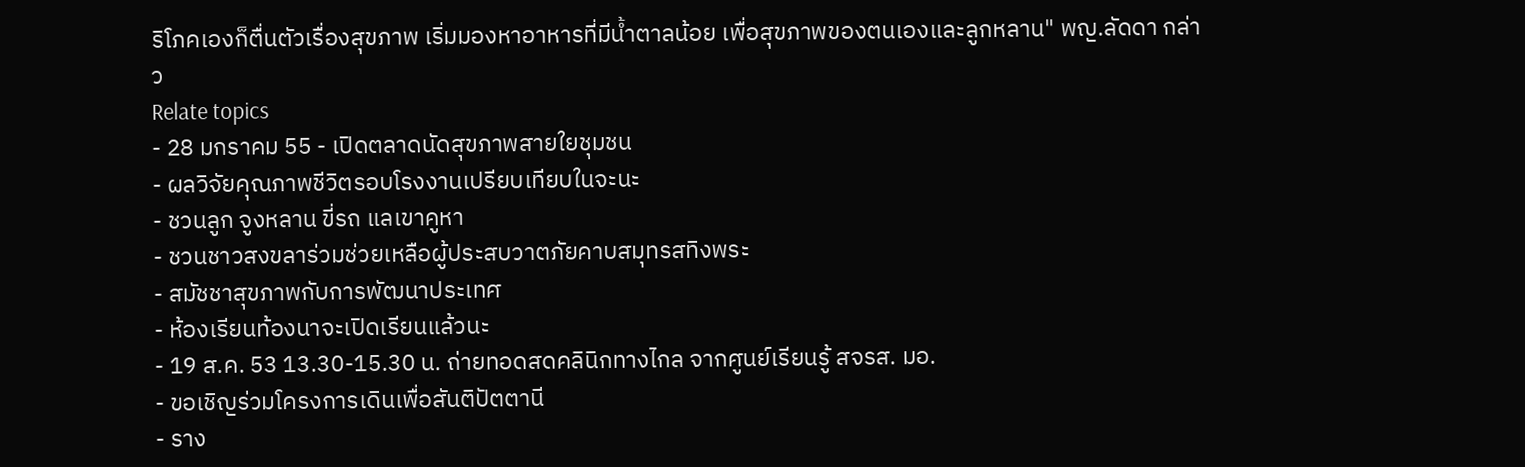ริโภคเองก็ตื่นตัวเรื่องสุขภาพ เริ่มมองหาอาหารที่มีน้ำตาลน้อย เพื่อสุขภาพของตนเองและลูกหลาน" พญ.ลัดดา กล่าว
Relate topics
- 28 มกราคม 55 - เปิดตลาดนัดสุขภาพสายใยชุมชน
- ผลวิจัยคุณภาพชีวิตรอบโรงงานเปรียบเทียบในจะนะ
- ชวนลูก จูงหลาน ขี่รถ แลเขาคูหา
- ชวนชาวสงขลาร่วมช่วยเหลือผู้ประสบวาตภัยคาบสมุทรสทิงพระ
- สมัชชาสุขภาพกับการพัฒนาประเทศ
- ห้องเรียนท้องนาจะเปิดเรียนแล้วนะ
- 19 ส.ค. 53 13.30-15.30 น. ถ่ายทอดสดคลินิกทางไกล จากศูนย์เรียนรู้ สจรส. มอ.
- ขอเชิญร่วมโครงการเดินเพื่อสันติปัตตานี
- ราง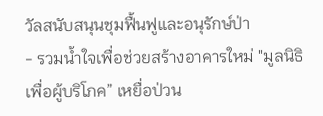วัลสนับสนุนชุมฟื้นฟูและอนุรักษ์ป่า
- รวมน้ำใจเพื่อช่วยสร้างอาคารใหม่ "มูลนิธิเพื่อผู้บริโภค” เหยื่อป่วน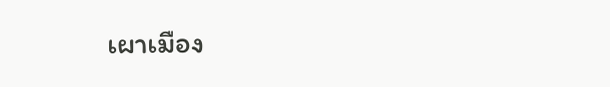เผาเมือง